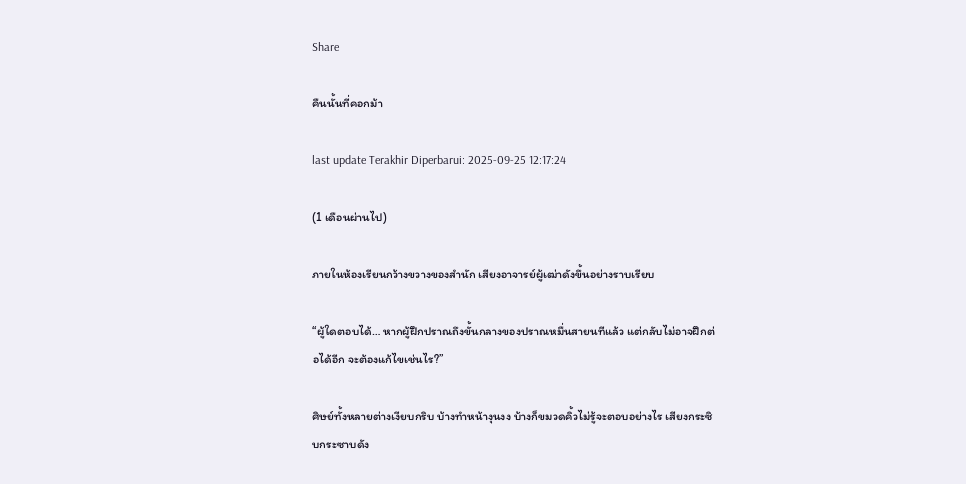Share

คืนนั้นที่คอกม้า

last update Terakhir Diperbarui: 2025-09-25 12:17:24

(1 เดือนผ่านไป)

ภายในห้องเรียนกว้างขวางของสำนัก เสียงอาจารย์ผู้เฒ่าดังขึ้นอย่างราบเรียบ

“ผู้ใดตอบได้… หากผู้ฝึกปราณถึงขั้นกลางของปราณหมื่นสายนทีแล้ว แต่กลับไม่อาจฝึกต่อได้อีก จะต้องแก้ไขเช่นไร?”

ศิษย์ทั้งหลายต่างเงียบกริบ บ้างทำหน้างุนงง บ้างก็ขมวดคิ้วไม่รู้จะตอบอย่างไร เสียงกระซิบกระซาบดัง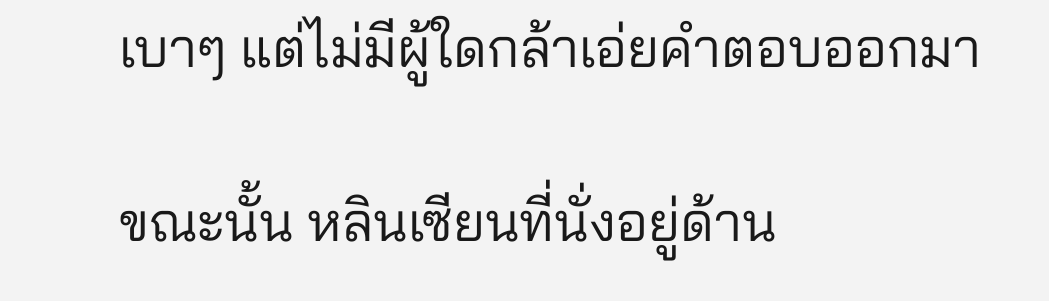เบาๆ แต่ไม่มีผู้ใดกล้าเอ่ยคำตอบออกมา

ขณะนั้น หลินเซียนที่นั่งอยู่ด้าน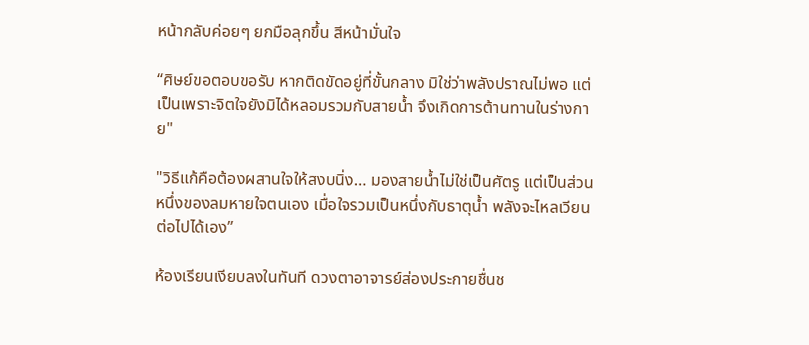หน้ากลับค่อยๆ ยกมือลุกขึ้น สีหน้ามั่นใจ

“ศิษย์ขอตอบขอรับ หากติดขัดอยู่ที่ขั้นกลาง มิใช่ว่าพลังปราณไม่พอ แต่เป็นเพราะจิตใจยังมิได้หลอมรวมกับสายน้ำ จึงเกิดการต้านทานในร่างกาย"

"วิธีแก้คือต้องผสานใจให้สงบนิ่ง… มองสายน้ำไม่ใช่เป็นศัตรู แต่เป็นส่วนหนึ่งของลมหายใจตนเอง เมื่อใจรวมเป็นหนึ่งกับธาตุน้ำ พลังจะไหลเวียนต่อไปได้เอง”

ห้องเรียนเงียบลงในทันที ดวงตาอาจารย์ส่องประกายชื่นช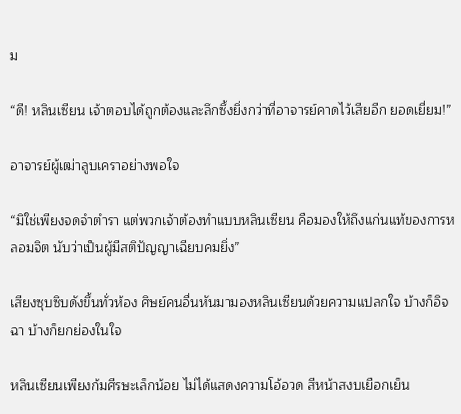ม

“ดี! หลินเซียน เจ้าตอบได้ถูกต้องและลึกซึ้งยิ่งกว่าที่อาจารย์คาดไว้เสียอีก ยอดเยี่ยม!”

อาจารย์ผู้เฒ่าลูบเคราอย่างพอใจ

“มิใช่เพียงจดจำตำรา แต่พวกเจ้าต้องทำแบบหลินเซียน คือมองให้ถึงแก่นแท้ของการหลอมจิต นับว่าเป็นผู้มีสติปัญญาเฉียบคมยิ่ง”

เสียงซุบซิบดังขึ้นทั่วห้อง ศิษย์คนอื่นหันมามองหลินเซียนด้วยความแปลกใจ บ้างก็อิจฉา บ้างก็ยกย่องในใจ

หลินเซียนเพียงก้มศีรษะเล็กน้อย ไม่ได้แสดงความโอ้อวด สีหน้าสงบเยือกเย็น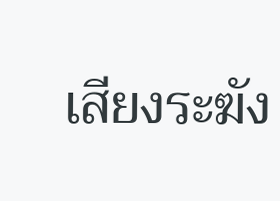เสียงระฆัง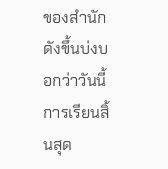ของสำนักดังขึ้นบ่งบอกว่าวันนี้การเรียนสิ้นสุด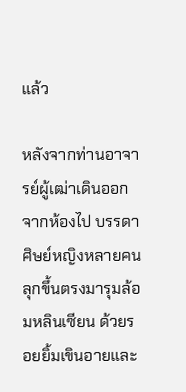แล้ว

หลังจากท่านอาจารย์ผู้เฒ่าเดินออกจากห้องไป บรรดาศิษย์หญิงหลายคนลุกขึ้นตรงมารุมล้อมหลินเซียน ด้วยรอยยิ้มเขินอายและ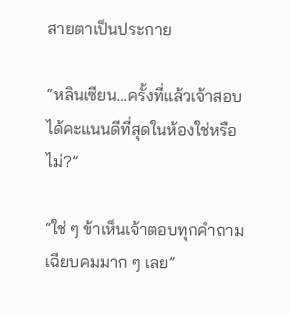สายตาเป็นประกาย

“หลินเซียน…ครั้งที่แล้วเจ้าสอบได้คะแนนดีที่สุดในห้องใช่หรือไม่?”

“ใช่ ๆ ข้าเห็นเจ้าตอบทุกคำถามเฉียบคมมาก ๆ เลย”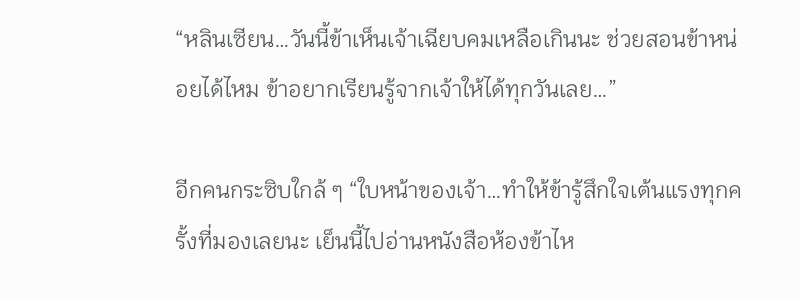“หลินเซียน…วันนี้ข้าเห็นเจ้าเฉียบคมเหลือเกินนะ ช่วยสอนข้าหน่อยได้ไหม ข้าอยากเรียนรู้จากเจ้าให้ได้ทุกวันเลย…”

อีกคนกระซิบใกล้ ๆ “ใบหน้าของเจ้า…ทำให้ข้ารู้สึกใจเต้นแรงทุกครั้งที่มองเลยนะ เย็นนี้ไปอ่านหนังสือห้องข้าไห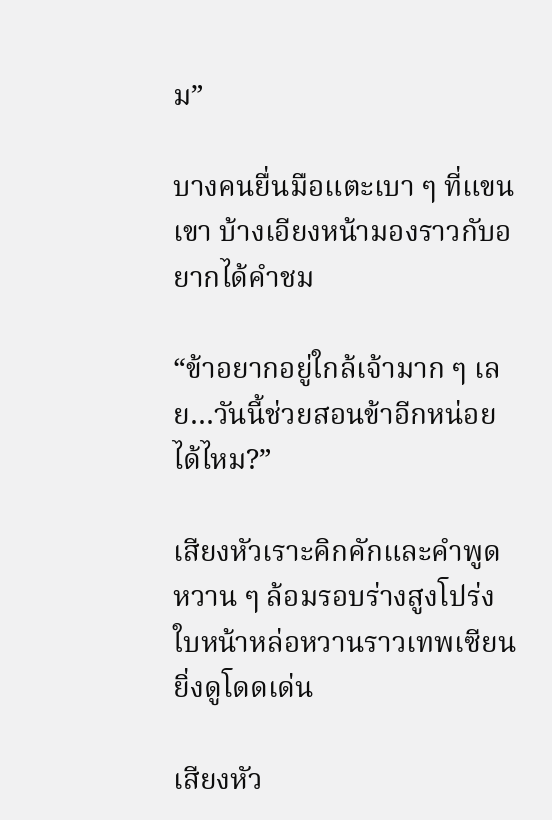ม”

บางคนยื่นมือแตะเบา ๆ ที่แขนเขา บ้างเอียงหน้ามองราวกับอยากได้คำชม

“ข้าอยากอยู่ใกล้เจ้ามาก ๆ เลย…วันนี้ช่วยสอนข้าอีกหน่อยได้ไหม?”

เสียงหัวเราะคิกคักและคำพูดหวาน ๆ ล้อมรอบร่างสูงโปร่ง ใบหน้าหล่อหวานราวเทพเซียนยิ่งดูโดดเด่น

เสียงหัว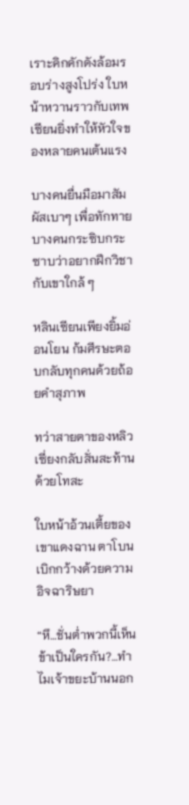เราะคิกคักดังล้อมรอบร่างสูงโปร่ง ใบหน้าหวานราวกับเทพเซียนยิ่งทำให้หัวใจของหลายคนเต้นแรง

บางคนยื่นมือมาสัมผัสเบาๆ เพื่อทักทาย บางคนกระซิบกระซาบว่าอยากฝึกวิชากับเขาใกล้ ๆ

หลินเซียนเพียงยิ้มอ่อนโยน ก้มศีรษะตอบกลับทุกคนด้วยถ้อยคำสุภาพ

ทว่าสายตาของหลิวเซี่ยงกลับสั่นสะท้านด้วยโทสะ

ใบหน้าอ้วนเตี้ยของเขาแดงฉาน ตาโบนเบิกกว้างด้วยความอิจฉาริษยา

“หึ…ชั่นต่ำพวกนี้เห็นข้าเป็นใครกัน?…ทำไมเจ้าขยะบ้านนอก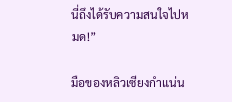นี่ถึงได้รับความสนใจไปหมด!”

มือของหลิวเซียงกำแน่น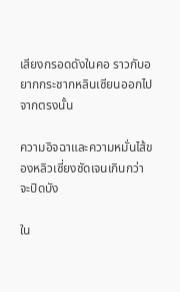เสียงกรอดดังในคอ ราวกับอยากกระชากหลินเซียนออกไปจากตรงนั้น

ความอิจฉาและความหมั่นไส้ของหลิวเซี่ยงชัดเจนเกินกว่าจะปิดบัง

ใน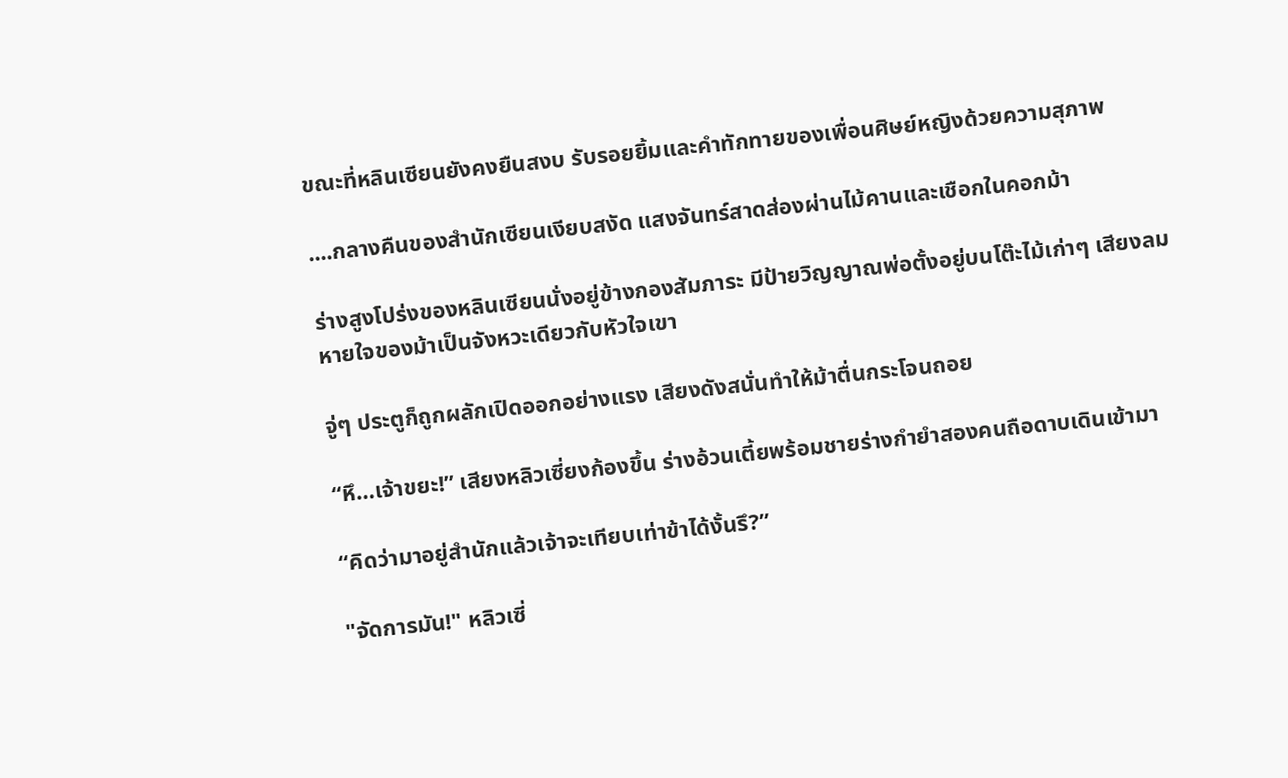ขณะที่หลินเซียนยังคงยืนสงบ รับรอยยิ้มและคำทักทายของเพื่อนศิษย์หญิงด้วยความสุภาพ

....กลางคืนของสำนักเซียนเงียบสงัด แสงจันทร์สาดส่องผ่านไม้คานและเชือกในคอกม้า

ร่างสูงโปร่งของหลินเซียนนั่งอยู่ข้างกองสัมภาระ มีป้ายวิญญาณพ่อตั้งอยู่บนโต๊ะไม้เก่าๆ เสียงลมหายใจของม้าเป็นจังหวะเดียวกับหัวใจเขา

จู่ๆ ประตูก็ถูกผลักเปิดออกอย่างแรง เสียงดังสนั่นทำให้ม้าตื่นกระโจนถอย

“หึ…เจ้าขยะ!” เสียงหลิวเซี่ยงก้องขึ้น ร่างอ้วนเตี้ยพร้อมชายร่างกำยำสองคนถือดาบเดินเข้ามา

“คิดว่ามาอยู่สำนักแล้วเจ้าจะเทียบเท่าข้าได้งั้นรึ?”

"จัดการมัน!" หลิวเซี่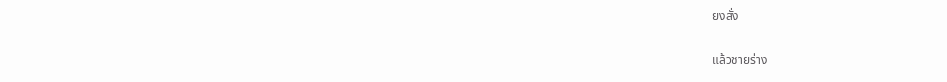ยงสั่ง

แล้วชายร่าง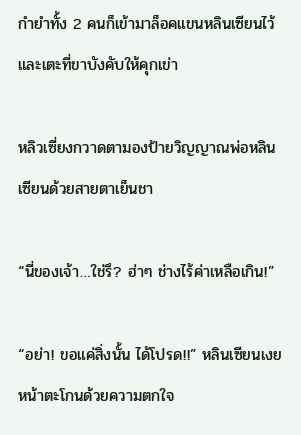กำยำทั้ง 2 คนก็เข้ามาล็อคแขนหลินเซียนไว้และเตะที่ขาบังคับให้คุกเข่า

หลิวเซี่ยงกวาดตามองป้ายวิญญาณพ่อหลินเซียนด้วยสายตาเย็นชา

“นี่ของเจ้า…ใช่รึ? ฮ่าๆ ช่างไร้ค่าเหลือเกิน!”

“อย่า! ขอแค่สิ่งนั้น ได้โปรด!!” หลินเซียนเงยหน้าตะโกนด้วยความตกใจ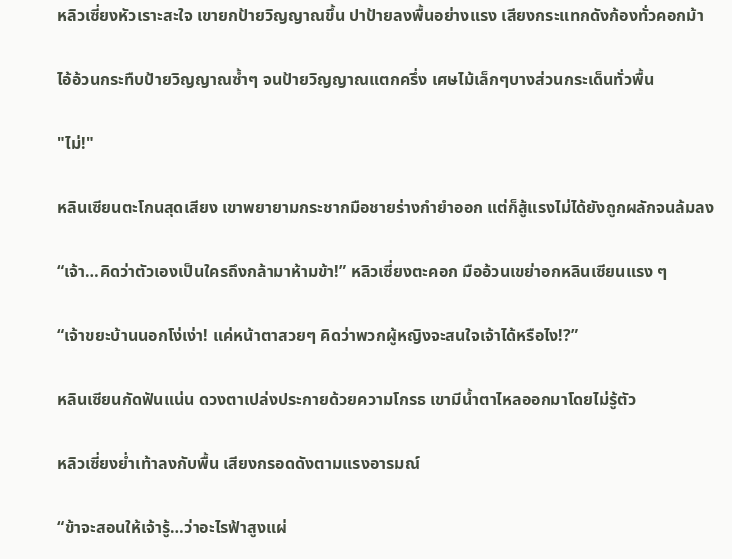หลิวเซี่ยงหัวเราะสะใจ เขายกป้ายวิญญาณขึ้น ปาป้ายลงพื้นอย่างแรง เสียงกระแทกดังก้องทั่วคอกม้า

ไอ้อ้วนกระทืบป้ายวิญญาณซ้ำๆ จนป้ายวิญญาณแตกครึ่ง เศษไม้เล็กๆบางส่วนกระเด็นทั่วพื้น

"ไม่!"

หลินเซียนตะโกนสุดเสียง เขาพยายามกระชากมือชายร่างกำยำออก แต่ก็สู้แรงไม่ได้ยังถูกผลักจนล้มลง

“เจ้า…คิดว่าตัวเองเป็นใครถึงกล้ามาห้ามข้า!” หลิวเซี่ยงตะคอก มืออ้วนเขย่าอกหลินเซียนแรง ๆ

“เจ้าขยะบ้านนอกโง่เง่า! แค่หน้าตาสวยๆ คิดว่าพวกผู้หญิงจะสนใจเจ้าได้หรือไง!?”

หลินเซียนกัดฟันแน่น ดวงตาเปล่งประกายด้วยความโกรธ เขามีน้ำตาไหลออกมาโดยไม่รู้ตัว

หลิวเซี่ยงย่ำเท้าลงกับพื้น เสียงกรอดดังตามแรงอารมณ์

“ข้าจะสอนให้เจ้ารู้…ว่าอะไรฟ้าสูงแผ่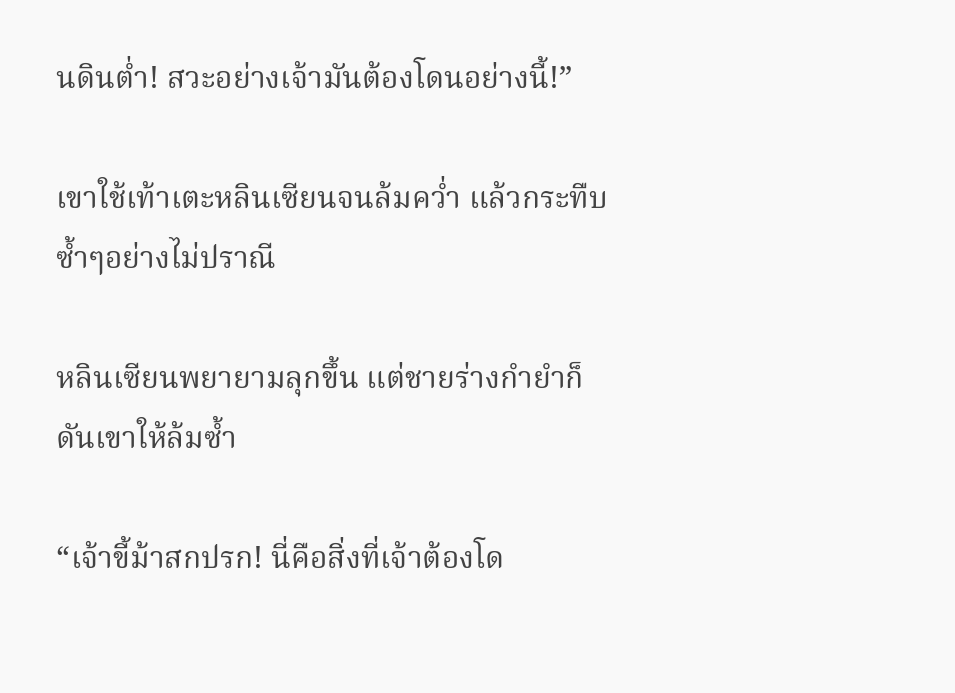นดินต่ำ! สวะอย่างเจ้ามันต้องโดนอย่างนี้!”

เขาใช้เท้าเตะหลินเซียนจนล้มคว่ำ แล้วกระทืบซ้ำๆอย่างไม่ปราณี

หลินเซียนพยายามลุกขึ้น แต่ชายร่างกำยำก็ดันเขาให้ล้มซ้ำ

“เจ้าขี้ม้าสกปรก! นี่คือสิ่งที่เจ้าต้องโด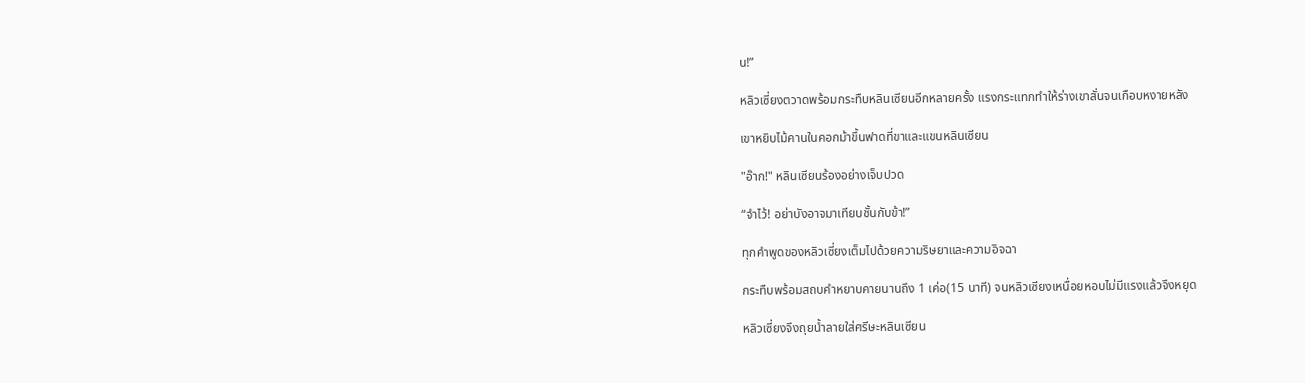น!”

หลิวเซี่ยงตวาดพร้อมกระทืบหลินเซียนอีกหลายครั้ง แรงกระแทกทำให้ร่างเขาสั่นจนเกือบหงายหลัง

เขาหยิบไม้คานในคอกม้าขึ้นฟาดที่ขาและแขนหลินเซียน

"อ๊าก!" หลินเซียนร้องอย่างเจ็บปวด

“จำไว้! อย่าบังอาจมาเทียบชั้นกับข้า!”

ทุกคำพูดของหลิวเซี่ยงเต็มไปด้วยความริษยาและความอิจฉา

กระทืบพร้อมสถบคำหยาบคายนานถึง 1 เค่อ(15 นาที) จนหลิวเซียงเหนื่อยหอบไม่มีแรงแล้วจึงหยุด

หลิวเซี่ยงจึงถุยน้ำลายใส่ศรีษะหลินเซียน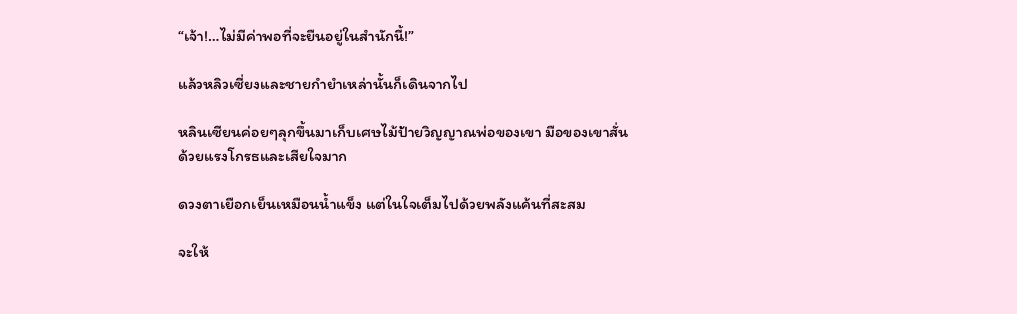“เจ้า!…ไม่มีค่าพอที่จะยืนอยู่ในสำนักนี้!”

แล้วหลิวเซี่ยงและชายกำยำเหล่านั้นก็เดินจากไป

หลินเซียนค่อยๆลุกขึ้นมาเก็บเศษไม้ป้ายวิญญาณพ่อของเขา มือของเขาสั่นด้วยแรงโกรธและเสียใจมาก

ดวงตาเยือกเย็นเหมือนน้ำแข็ง แต่ในใจเต็มไปด้วยพลังแค้นที่สะสม

จะให้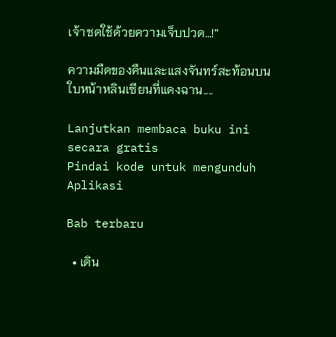เจ้าชดใช้ด้วยความเจ็บปวด…!”

ความมืดของคืนและแสงจันทร์สะท้อนบนใบหน้าหลินเซียนที่แดงฉาน....

Lanjutkan membaca buku ini secara gratis
Pindai kode untuk mengunduh Aplikasi

Bab terbaru

  • เดิน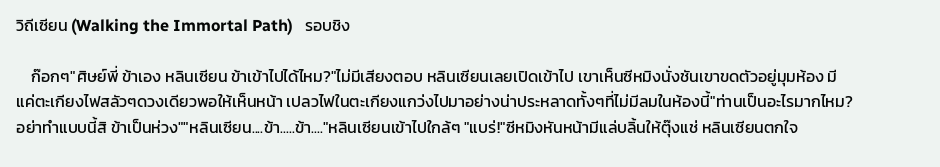วิถีเซียน (Walking the Immortal Path)   รอบชิง

    ก๊อกๆ"ศิษย์พี่ ข้าเอง หลินเซียน ข้าเข้าไปได้ไหม?"ไม่มีเสียงตอบ หลินเซียนเลยเปิดเข้าไป เขาเห็นซีหมิงนั่งชันเขาขดตัวอยู่มุมห้อง มีแค่ตะเกียงไฟสลัวๆดวงเดียวพอให้เห็นหน้า เปลวไฟในตะเกียงแกว่งไปมาอย่างน่าประหลาดทั้งๆที่ไม่มีลมในห้องนี้"ท่านเป็นอะไรมากไหม? อย่าทำแบบนี้สิ ข้าเป็นห่วง""หลินเซียน....ข้า.....ข้า...."หลินเซียนเข้าไปใกล้ๆ "แบร่!"ซีหมิงหันหน้ามีแล่บลิ้นให้ตุ๊งแช่ หลินเซียนตกใจ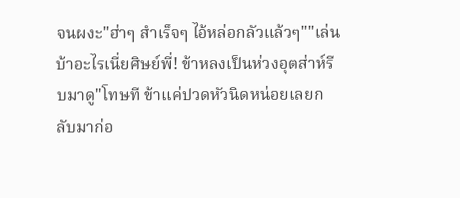จนผงะ"ฮ่าๆ สำเร็จๆ ไอ้หล่อกลัวแล้วๆ""เล่นบ้าอะไรเนี่ยศิษย์พี่! ข้าหลงเป็นห่วงอุตส่าห์รีบมาดู"โทษที ข้าแค่ปวดหัวนิดหน่อยเลยกลับมาก่อ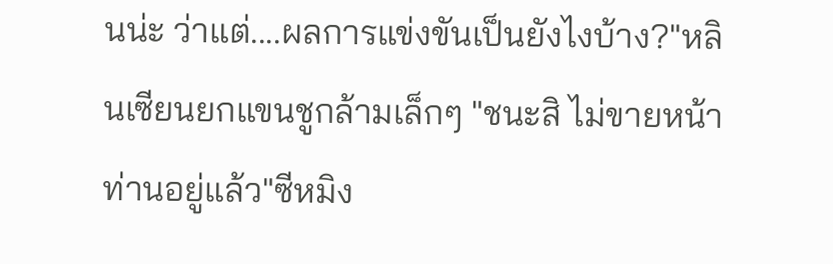นน่ะ ว่าแต่....ผลการแข่งขันเป็นยังไงบ้าง?"หลินเซียนยกแขนชูกล้ามเล็กๆ "ชนะสิ ไม่ขายหน้าท่านอยู่แล้ว"ซีหมิง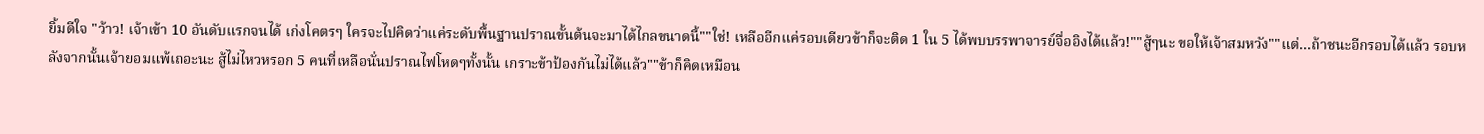ยิ้มดีใจ "ว้าว! เจ้าเข้า 10 อันดับแรกจนได้ เก่งโคตรๆ ใครจะไปคิดว่าแค่ระดับพื้นฐานปราณขั้นต้นจะมาได้ไกลขนาดนี้""ใช่! เหลืออีกแค่รอบเดียวข้าก็จะติด 1 ใน 5 ได้พบบรรพาจารย์จื่ออิงได้แล้ว!""สู้ๆนะ ขอให้เจ้าสมหวัง""แต่...ถ้าชนะอีกรอบได้แล้ว รอบหลังจากนั้นเจ้ายอมแพ้เถอะนะ สู้ไม่ไหวหรอก 5 คนที่เหลือนั่นปราณไฟโหดๆทั้งนั้น เกราะข้าป้องกันไม่ได้แล้ว""ข้าก็คิดเหมือน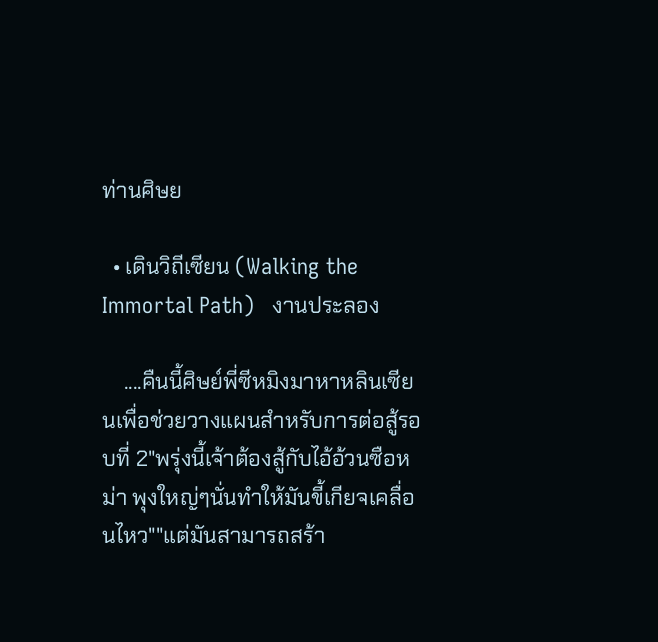ท่านศิษย

  • เดินวิถีเซียน (Walking the Immortal Path)   งานประลอง

    ....คืนนี้ศิษย์พี่ซีหมิงมาหาหลินเซียนเพื่อช่วยวางแผนสำหรับการต่อสู้รอบที่ 2"พรุ่งนี้เจ้าต้องสู้กับไอ้อ้วนซือหม่า พุงใหญ่ๆนั่นทำให้มันขี้เกียจเคลื่อนไหว""แต่มันสามารถสร้า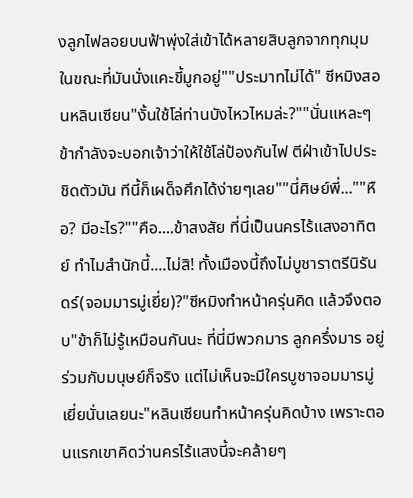งลูกไฟลอยบนฟ้าพุ่งใส่เข้าได้หลายสิบลูกจากทุกมุม ในขณะที่มันนั่งแคะขี้มูกอยู่""ประมาทไม่ได้" ซีหมิงสอนหลินเซียน"งั้นใช้โล่ท่านบังไหวไหมล่ะ?""นั่นแหละๆ ข้ากำลังจะบอกเจ้าว่าให้ใช้โล่ป้องกันไฟ ตีฝ่าเข้าไปประชิดตัวมัน ทีนี้ก็เผด็จศึกได้ง่ายๆเลย""นี่ศิษย์พี่...""หือ? มีอะไร?""คือ....ข้าสงสัย ที่นี่เป็นนครไร้แสงอาทิตย์ ทำไมสำนักนี้....ไม่สิ! ทั้งเมืองนี้ถึงไม่บูชาราตรีนิรันดร์(จอมมารมู่เยี่ย)?"ซีหมิงทำหน้าครุ่นคิด แล้วจึงตอบ"ข้าก็ไม่รู้เหมือนกันนะ ที่นี่มีพวกมาร ลูกครึ่งมาร อยู่ร่วมกับมนุษย์ก็จริง แต่ไม่เห็นจะมีใครบูชาจอมมารมู่เยี่ยนั่นเลยนะ"หลินเซียนทำหน้าครุ่นคิดบ้าง เพราะตอนแรกเขาคิดว่านครไร้แสงนี้จะคล้ายๆ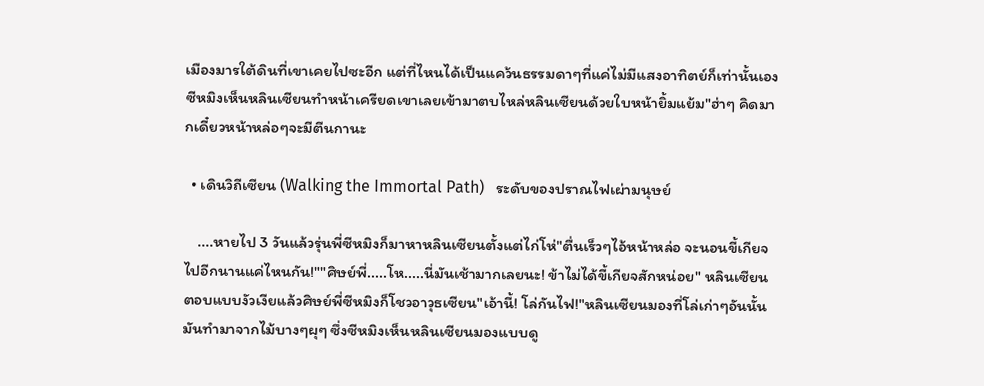เมืองมารใต้ดินที่เขาเคยไปซะอีก แต่ที่ไหนได้เป็นแคว้นธรรมดาๆที่แค่ไม่มีแสงอาทิตย์ก็เท่านั้นเองซีหมิงเห็นหลินเซียนทำหน้าเครียดเขาเลยเข้ามาตบไหล่หลินเซียนด้วยใบหน้ายิ้มแย้ม"ฮ่าๆ คิดมากเดี๋ยวหน้าหล่อๆจะมีตีนกานะ

  • เดินวิถีเซียน (Walking the Immortal Path)   ระดับของปราณไฟเผ่ามนุษย์

    ....หายไป 3 วันแล้วรุ่นพี่ซีหมิงก็มาหาหลินเซียนตั้งแต่ไก่โห่"ตื่นเร็วๆไอ้หน้าหล่อ จะนอนขี้เกียจไปอีกนานแค่ไหนกัน!""ศิษย์พี่.....โห.....นี่มันเช้ามากเลยนะ! ข้าไม่ได้ขี้เกียจสักหน่อย" หลินเซียนตอบแบบงัวเงียแล้วศิษย์พี่ซีหมิงก็โชวอาวุธเซียน"เอ้านี้! โล่กันไฟ!"หลินเซียนมองที่โล่เก่าๆอันนั้น มันทำมาจากไม้บางๆผุๆ ซึ่งซีหมิงเห็นหลินเซียนมองแบบดู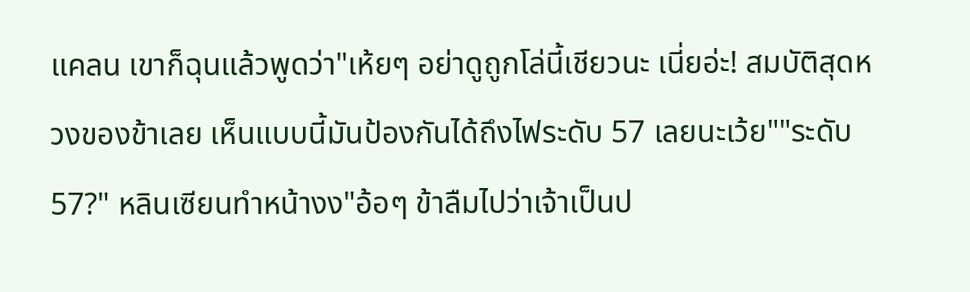แคลน เขาก็ฉุนแล้วพูดว่า"เห้ยๆ อย่าดูถูกโล่นี้เชียวนะ เนี่ยอ่ะ! สมบัติสุดหวงของข้าเลย เห็นแบบนี้มันป้องกันได้ถึงไฟระดับ 57 เลยนะเว้ย""ระดับ 57?" หลินเซียนทำหน้างง"อ้อๆ ข้าลืมไปว่าเจ้าเป็นป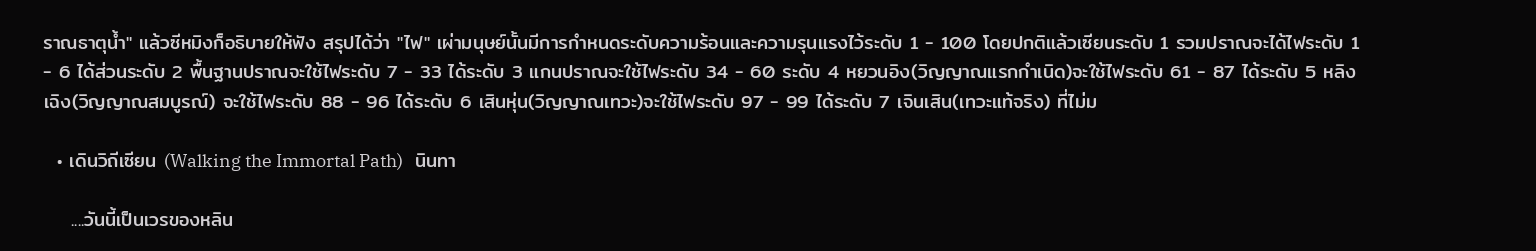ราณธาตุน้ำ" แล้วซีหมิงก็อธิบายให้ฟัง สรุปได้ว่า "ไฟ" เผ่ามนุษย์นั้นมีการกำหนดระดับความร้อนและความรุนแรงไว้ระดับ 1 - 100 โดยปกติแล้วเซียนระดับ 1 รวมปราณจะได้ไฟระดับ 1 - 6 ได้ส่วนระดับ 2 พื้นฐานปราณจะใช้ไฟระดับ 7 - 33 ได้ระดับ 3 แกนปราณจะใช้ไฟระดับ 34 - 60 ระดับ 4 หยวนอิง(วิญญาณแรกกำเนิด)จะใช้ไฟระดับ 61 - 87 ได้ระดับ 5 หลิงเฉิง(วิญญาณสมบูรณ์) จะใช้ไฟระดับ 88 - 96 ได้ระดับ 6 เสินหุ่น(วิญญาณเทวะ)จะใช้ไฟระดับ 97 - 99 ได้ระดับ 7 เจินเสิน(เทวะแท้จริง) ที่ไม่ม

  • เดินวิถีเซียน (Walking the Immortal Path)   นินทา

    ....วันนี้เป็นเวรของหลิน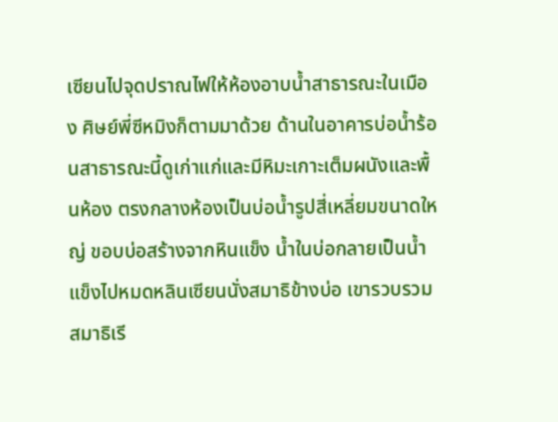เซียนไปจุดปราณไฟให้ห้องอาบน้ำสาธารณะในเมือง ศิษย์พี่ซีหมิงก็ตามมาด้วย ด้านในอาคารบ่อน้ำร้อนสาธารณะนี้ดูเก่าแก่และมีหิมะเกาะเต็มผนังและพื้นห้อง ตรงกลางห้องเป็นบ่อน้ำรูปสี่เหลี่ยมขนาดใหญ่ ขอบบ่อสร้างจากหินแข็ง น้ำในบ่อกลายเป็นน้ำแข็งไปหมดหลินเซียนนั่งสมาธิข้างบ่อ เขารวบรวมสมาธิเรี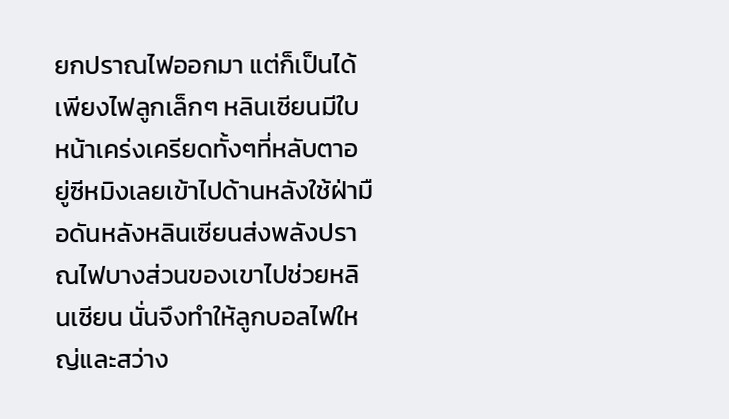ยกปราณไฟออกมา แต่ก็เป็นได้เพียงไฟลูกเล็กๆ หลินเซียนมีใบหน้าเคร่งเครียดทั้งๆที่หลับตาอยู่ซีหมิงเลยเข้าไปด้านหลังใช้ฝ่ามือดันหลังหลินเซียนส่งพลังปราณไฟบางส่วนของเขาไปช่วยหลินเซียน นั่นจึงทำให้ลูกบอลไฟใหญ่และสว่าง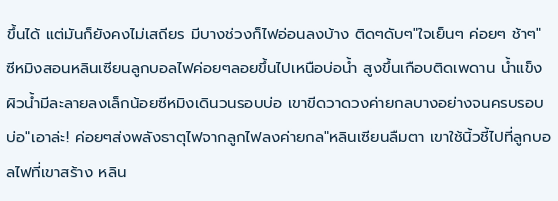ขึ้นได้ แต่มันก็ยังคงไม่เสถียร มีบางช่วงก็ไฟอ่อนลงบ้าง ติดๆดับๆ"ใจเย็นๆ ค่อยๆ ช้าๆ" ซีหมิงสอนหลินเซียนลูกบอลไฟค่อยๆลอยขึ้นไปเหนือบ่อน้ำ สูงขึ้นเกือบติดเพดาน น้ำแข็งผิวน้ำมีละลายลงเล็กน้อยซีหมิงเดินวนรอบบ่อ เขาขีดวาดวงค่ายกลบางอย่างจนครบรอบบ่อ"เอาล่ะ! ค่อยๆส่งพลังธาตุไฟจากลูกไฟลงค่ายกล"หลินเซียนลืมตา เขาใช้นิ้วชี้ไปที่ลูกบอลไฟที่เขาสร้าง หลิน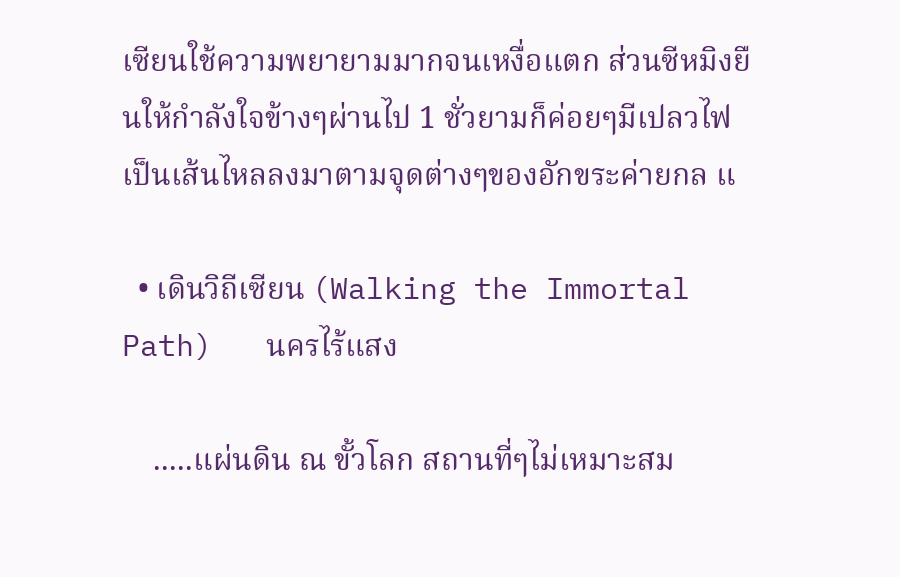เซียนใช้ความพยายามมากจนเหงื่อแตก ส่วนซีหมิงยืนให้กำลังใจข้างๆผ่านไป 1 ชั่วยามก็ค่อยๆมีเปลวไฟเป็นเส้นไหลลงมาตามจุดต่างๆของอักขระค่ายกล แ

  • เดินวิถีเซียน (Walking the Immortal Path)   นครไร้แสง

    .....แผ่นดิน ณ ขั้วโลก สถานที่ๆไม่เหมาะสม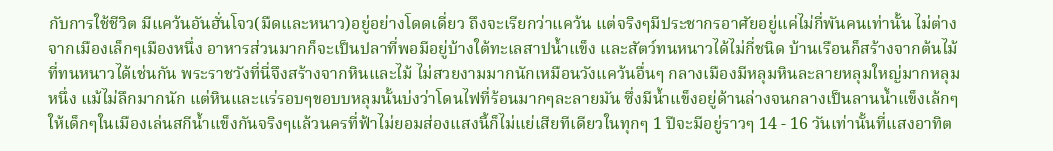กับการใช้ชีวิต มีแคว้นอันฮั่นโจว(มืดและหนาว)อยู่อย่างโดดเดี่ยว ถึงจะเรียกว่าแคว้น แต่จริงๆมีประชากรอาศัยอยู่แค่ไม่กี่พันคนเท่านั้น ไม่ต่างจากเมืองเล็กๆเมืองหนึ่ง อาหารส่วนมากก็จะเป็นปลาที่พอมีอยู่บ้างใต้ทะเลสาปน้ำแข็ง และสัตว์ทนหนาวได้ไม่กี่ชนิด บ้านเรือนก็สร้างจากต้นไม้ที่ทนหนาวได้เช่นกัน พระราชวังที่นี่จึงสร้างจากหินและไม้ ไม่สวยงามมากนักเหมือนวังแคว้นอื่นๆ กลางเมืองมีหลุมหินละลายหลุมใหญ่มากหลุมหนึ่ง แม้ไม่ลึกมากนัก แต่หินและแร่รอบๆขอบบหลุมนั้นบ่งว่าโดนไฟที่ร้อนมากๆละลายมัน ซึ่งมีน้ำแข็งอยู่ด้านล่างจนกลางเป็นลานน้ำแข็งเล้กๆให้เด็กๆในเมืองเล่นสกีน้ำแข็งกันจริงๆแล้วนครที่ฟ้าไม่ยอมส่องแสงนี้ก็ไม่แย่เสียทีเดียวในทุกๆ 1 ปีจะมีอยู่ราวๆ 14 - 16 วันเท่านั้นที่แสงอาทิต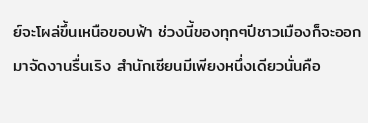ย์จะโผล่ขึ้นเหนือขอบฟ้า ช่วงนี้ของทุกๆปีชาวเมืองก็จะออกมาจัดงานรื่นเริง สำนักเซียนมีเพียงหนึ่งเดียวนั่นคือ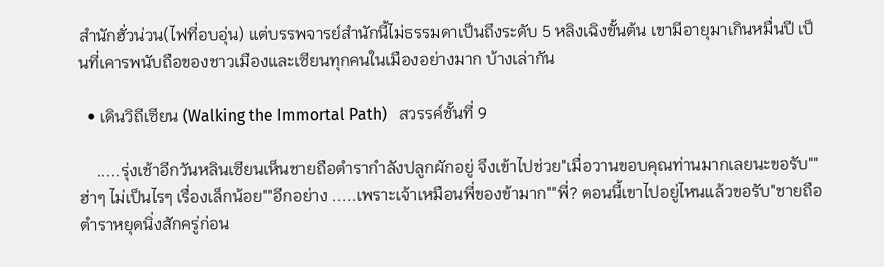สำนักฮั่วน่วน(ไฟที่อบอุ่น) แต่บรรพจารย์สำนักนี้ไม่ธรรมดาเป็นถึงระดับ 5 หลิงเฉิงขั้นต้น เขามีอายุมาเกินหมื่นปี เป็นที่เคารพนับถือของชาวเมืองและเซียนทุกคนในเมืองอย่างมาก บ้างเล่ากัน

  • เดินวิถีเซียน (Walking the Immortal Path)   สวรรค์ชั้นที่ 9

    .....รุ่งเช้าอีกวันหลินเซียนเห็นชายถือตำรากำลังปลูกผักอยู่ จึงเข้าไปช่วย"เมื่อวานขอบคุณท่านมากเลยนะขอรับ""ฮ่าๆ ไม่เป็นไรๆ เรื่องเล็กน้อย""อีกอย่าง .....เพราะเจ้าเหมือนพี่ของข้ามาก""พี่? ตอนนี้เขาไปอยู่ไหนแล้วขอรับ"ชายถือตำราหยุดนิ่งสักครู่ก่อน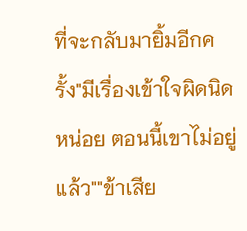ที่จะกลับมายิ้มอีกครั้ง"มีเรื่องเข้าใจผิดนิดหน่อย ตอนนี้เขาไม่อยู่แล้ว""ข้าเสีย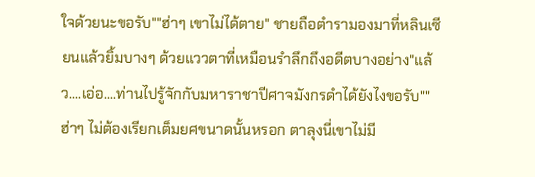ใจด้วยนะขอรับ""ฮ่าๆ เขาไม่ได้ตาย" ชายถือตำรามองมาที่หลินเซียนแล้วยิ้มบางๆ ด้วยแววตาที่เหมือนรำลึกถึงอดีตบางอย่าง"แล้ว....เอ่อ....ท่านไปรู้จักกับมหาราชาปีศาจมังกรดำได้ยังไงขอรับ""ฮ่าๆ ไม่ต้องเรียกเต็มยศขนาดนั้นหรอก ตาลุงนี่เขาไม่มี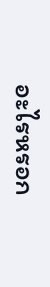อะไรหรอก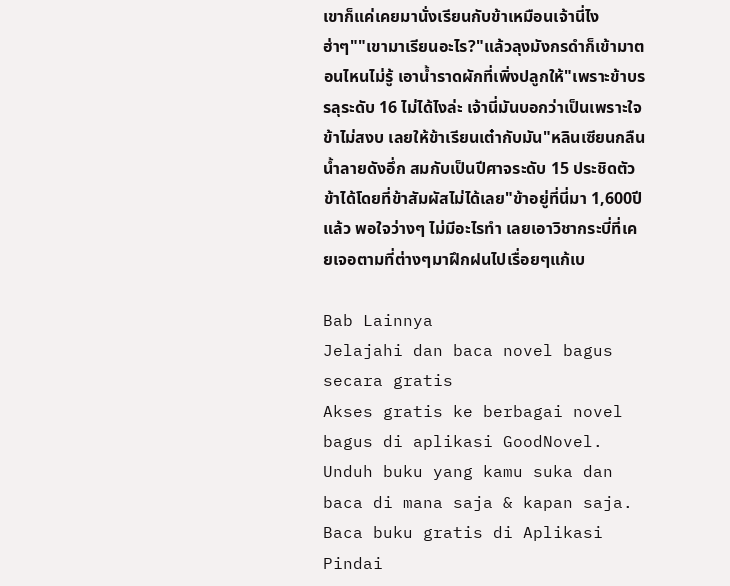เขาก็แค่เคยมานั่งเรียนกับข้าเหมือนเจ้านี่ไง ฮ่าๆ""เขามาเรียนอะไร?"แล้วลุงมังกรดำก็เข้ามาตอนไหนไม่รู้ เอาน้ำราดผักที่เพิ่งปลูกให้"เพราะข้าบรรลุระดับ 16 ไม่ได้ไงล่ะ เจ้านี่มันบอกว่าเป็นเพราะใจข้าไม่สงบ เลยให้ข้าเรียนเต๋ากับมัน"หลินเซียนกลืนน้ำลายดังอึ่ก สมกับเป็นปีศาจระดับ 15 ประชิดตัวข้าได้โดยที่ข้าสัมผัสไม่ได้เลย"ข้าอยู่ที่นี่มา 1,600ปี แล้ว พอใจว่างๆ ไม่มีอะไรทำ เลยเอาวิชากระบี่ที่เคยเจอตามที่ต่างๆมาฝึกฝนไปเรื่อยๆแก้เบ

Bab Lainnya
Jelajahi dan baca novel bagus secara gratis
Akses gratis ke berbagai novel bagus di aplikasi GoodNovel. Unduh buku yang kamu suka dan baca di mana saja & kapan saja.
Baca buku gratis di Aplikasi
Pindai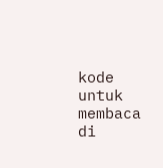kode untuk membaca di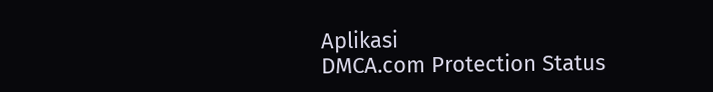Aplikasi
DMCA.com Protection Status